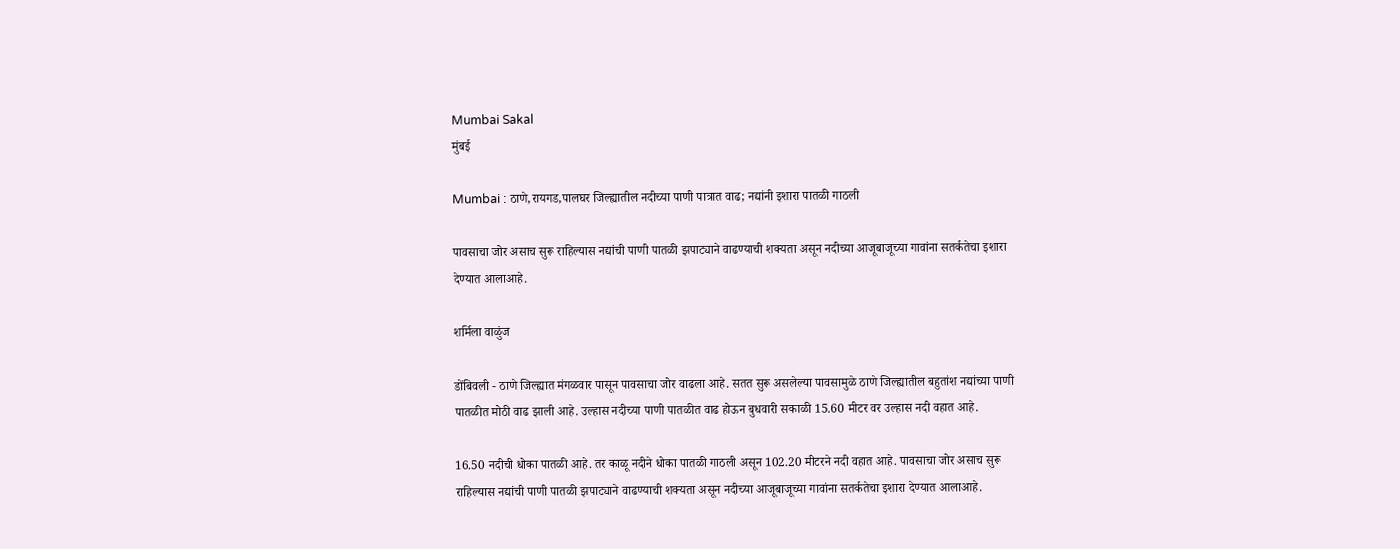Mumbai Sakal
मुंबई

Mumbai : ठाणे,रायगड,पालघर जिल्ह्यातील नदीच्या पाणी पात्रात वाढ; नद्यांनी इशारा पातळी गाठली

पावसाचा जोर असाच सुरू राहिल्यास नद्यांची पाणी पातळी झपाट्याने वाढण्याची शक्यता असून नदीच्या आजूबाजूच्या गावांना सतर्कतेचा इशारा देण्यात आलाआहे.

शर्मिला वाळुंज

डोंबिवली - ठाणे जिल्ह्यात मंगळवार पासून पावसाचा जोर वाढला आहे. सतत सुरू असलेल्या पावसामुळे ठाणे जिल्ह्यातील बहुतांश नद्यांच्या पाणी पातळीत मोठी वाढ झाली आहे. उल्हास नदीच्या पाणी पातळीत वाढ होऊन बुधवारी सकाळी 15.60 मीटर वर उल्हास नदी वहात आहे.

16.50 नदीची धोका पातळी आहे. तर काळू नदीने धोका पातळी गाठली असून 102.20 मीटरने नदी वहात आहे. पावसाचा जोर असाच सुरू राहिल्यास नद्यांची पाणी पातळी झपाट्याने वाढण्याची शक्यता असून नदीच्या आजूबाजूच्या गावांना सतर्कतेचा इशारा देण्यात आलाआहे.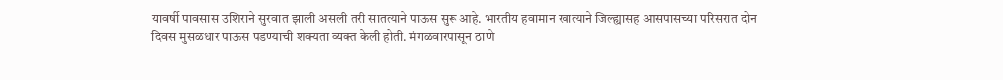यावर्षी पावसास उशिराने सुरवात झाली असली तरी सातत्याने पाऊस सुरू आहे. भारतीय हवामान खात्याने जिल्ह्यासह आसपासच्या परिसरात दोन दिवस मुसळधार पाऊस पडण्याची शक्यता व्यक्त केली होती. मंगळवारपासून ठाणे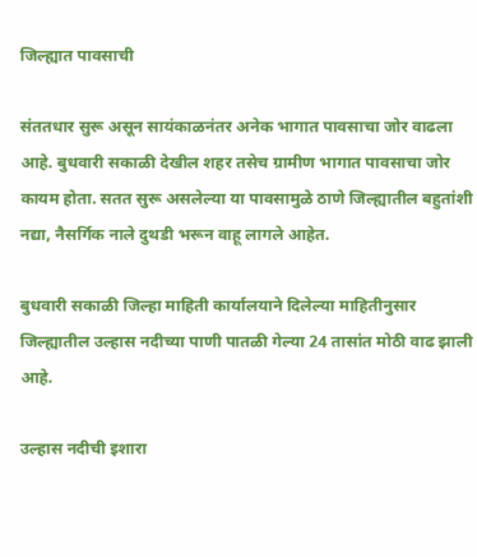जिल्ह्यात पावसाची

संततधार सुरू असून सायंकाळनंतर अनेक भागात पावसाचा जोर वाढला आहे. बुधवारी सकाळी देखील शहर तसेच ग्रामीण भागात पावसाचा जोर कायम होता. सतत सुरू असलेल्या या पावसामुळे ठाणे जिल्ह्यातील बहुतांशी नद्या, नैसर्गिक नाले दुथडी भरून वाहू लागले आहेत.

बुधवारी सकाळी जिल्हा माहिती कार्यालयाने दिलेल्या माहितीनुसार जिल्ह्यातील उल्हास नदीच्या पाणी पातळी गेल्या 24 तासांत मोठी वाढ झाली आहे.

उल्हास नदीची इशारा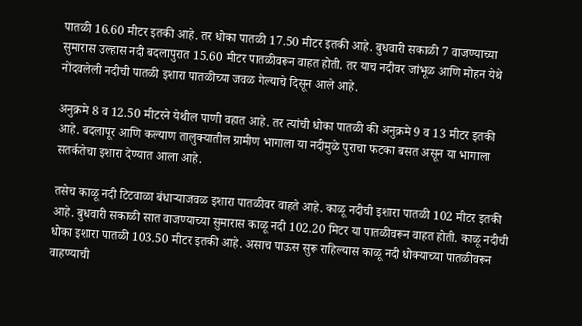पातळी 16.60 मीटर इतकी आहे. तर धोका पातळी 17.50 मीटर इतकी आहे. बुधवारी सकाळी 7 वाजण्याच्या सुमारास उल्हास नदी बदलापुरात 15.60 मीटर पातळीवरून वाहत होती. तर याच नदीवर जांभूळ आणि मोहन येथे नोंदवलेली नदीची पातळी इशारा पातळीच्या जवळ गेल्याचे दिसून आले आहे.

अनुक्रमे 8 व 12.50 मीटरने येथील पाणी वहात आहे. तर त्यांची धोका पातळी की अनुक्रमे 9 व 13 मीटर इतकी आहे. बदलापूर आणि कल्याण तालुक्यातील ग्रामीण भागाला या नदीमुळे पुराचा फटका बसत असून या भागाला सतर्कतेचा इशारा देण्यात आला आहे.

तसेच काळू नदी टिटवाळा बंधाऱ्याजवळ इशारा पातळीवर वाहते आहे. काळू नदीची इशारा पातळी 102 मीटर इतकी आहे. बुधवारी सकाळी सात वाजण्याच्या सुमारास काळू नदी 102.20 मिटर या पातळीवरून वाहत होती. काळू नदीची धोका इशारा पातळी 103.50 मीटर इतकी आहे. असाच पाऊस सुरू राहिल्यास काळू नदी धोक्याच्या पातळीवरून वाहण्याची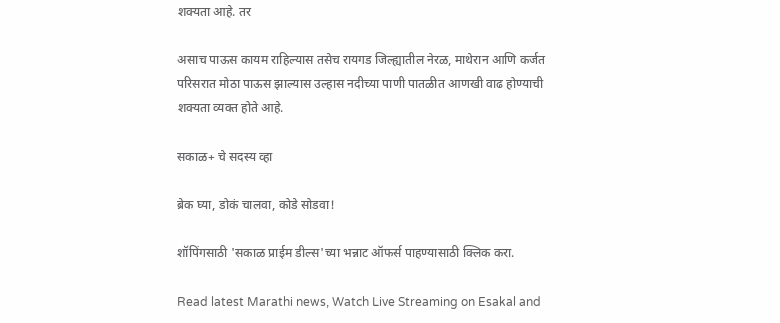शक्यता आहे. तर

असाच पाऊस कायम राहिल्यास तसेच रायगड जिल्ह्यातील नेरळ, माथेरान आणि कर्जत परिसरात मोठा पाऊस झाल्यास उल्हास नदीच्या पाणी पातळीत आणखी वाढ होण्याची शक्यता व्यक्त होते आहे.

सकाळ+ चे सदस्य व्हा

ब्रेक घ्या, डोकं चालवा, कोडे सोडवा!

शॉपिंगसाठी 'सकाळ प्राईम डील्स'च्या भन्नाट ऑफर्स पाहण्यासाठी क्लिक करा.

Read latest Marathi news, Watch Live Streaming on Esakal and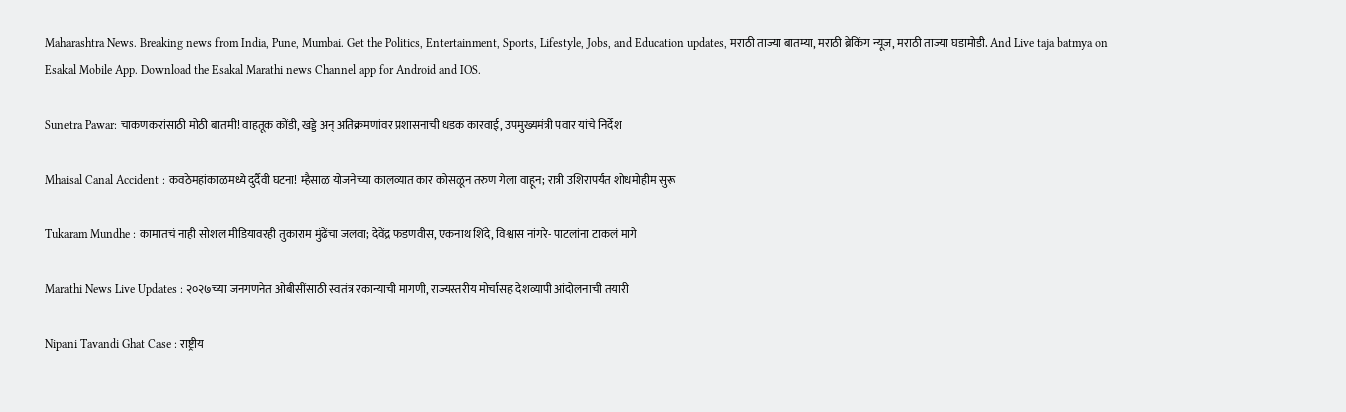Maharashtra News. Breaking news from India, Pune, Mumbai. Get the Politics, Entertainment, Sports, Lifestyle, Jobs, and Education updates, मराठी ताज्या बातम्या, मराठी ब्रेकिंग न्यूज, मराठी ताज्या घडामोडी. And Live taja batmya on Esakal Mobile App. Download the Esakal Marathi news Channel app for Android and IOS.

Sunetra Pawar: चाकणकरांसाठी मोठी बातमी! वाहतूक कोंडी, खड्डे अन् अतिक्रमणांवर प्रशासनाची धडक कारवाई, उपमुख्यमंत्री पवार यांचे निर्देश

Mhaisal Canal Accident : कवठेमहांकाळमध्ये दुर्दैवी घटना! म्हैसाळ योजनेच्या कालव्यात कार कोसळून तरुण गेला वाहून; रात्री उशिरापर्यंत शोधमोहीम सुरू

Tukaram Mundhe : कामातचं नाही सोशल मीडियावरही तुकाराम मुंढेंचा जलवा; देवेंद्र फडणवीस, एकनाथ शिंदे, विश्वास नांगरे- पाटलांना टाकलं मागे

Marathi News Live Updates : २०२७च्या जनगणनेत ओबीसींसाठी स्वतंत्र रकान्याची मागणी, राज्यस्तरीय मोर्चासह देशव्यापी आंदोलनाची तयारी

Nipani Tavandi Ghat Case : राष्ट्रीय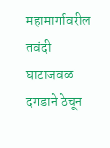महामार्गावरील तवंदी घाटाजवळ दगडाने ठेचून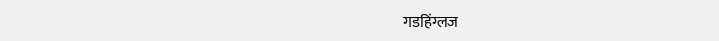गडहिंग्लज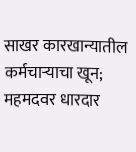साखर कारखान्यातील कर्मचाऱ्याचा खून; महमदवर धारदार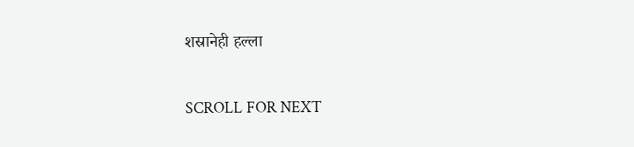शस्रानेही हल्ला

SCROLL FOR NEXT